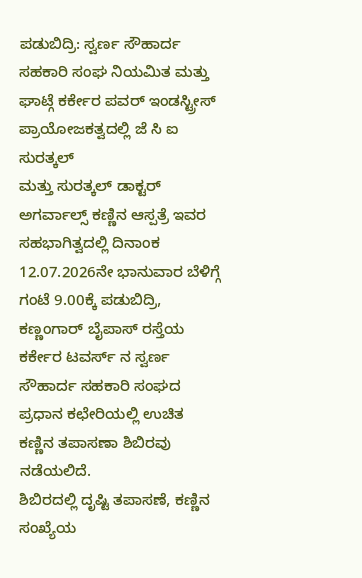ಪಡುಬಿದ್ರಿ: ಸ್ವರ್ಣ ಸೌಹಾರ್ದ ಸಹಕಾರಿ ಸಂಘ ನಿಯಮಿತ ಮತ್ತು ಘಾಟ್ಗೆ ಕರ್ಕೇರ ಪವರ್ ಇಂಡಸ್ಟ್ರೀಸ್ ಪ್ರಾಯೋಜಕತ್ವದಲ್ಲಿ ಜೆ ಸಿ ಐ ಸುರತ್ಕಲ್
ಮತ್ತು ಸುರತ್ಕಲ್ ಡಾಕ್ಟರ್ ಅಗರ್ವಾಲ್ಸ್ ಕಣ್ಣಿನ ಆಸ್ಪತ್ರೆ ಇವರ ಸಹಭಾಗಿತ್ವದಲ್ಲಿ ದಿನಾಂಕ 12.07.2026ನೇ ಭಾನುವಾರ ಬೆಳಿಗ್ಗೆ ಗಂಟೆ 9.00ಕ್ಕೆ ಪಡುಬಿದ್ರಿ, ಕಣ್ಣಂಗಾರ್ ಬೈಪಾಸ್ ರಸ್ತೆಯ ಕರ್ಕೇರ ಟವರ್ಸ್ ನ ಸ್ವರ್ಣ ಸೌಹಾರ್ದ ಸಹಕಾರಿ ಸಂಘದ ಪ್ರಧಾನ ಕಛೇರಿಯಲ್ಲಿ ಉಚಿತ ಕಣ್ಣಿನ ತಪಾಸಣಾ ಶಿಬಿರವು ನಡೆಯಲಿದೆ.
ಶಿಬಿರದಲ್ಲಿ ದೃಷ್ಟಿ ತಪಾಸಣೆ, ಕಣ್ಣಿನ ಸಂಖ್ಯೆಯ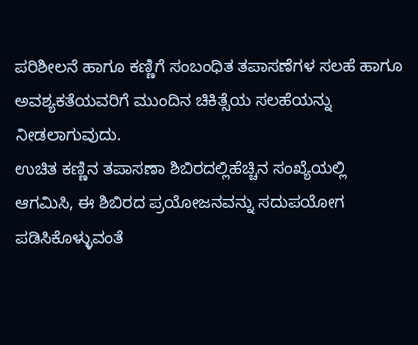ಪರಿಶೀಲನೆ ಹಾಗೂ ಕಣ್ಣಿಗೆ ಸಂಬಂಧಿತ ತಪಾಸಣೆಗಳ ಸಲಹೆ ಹಾಗೂ ಅವಶ್ಯಕತೆಯವರಿಗೆ ಮುಂದಿನ ಚಿಕಿತ್ಸೆಯ ಸಲಹೆಯನ್ನು ನೀಡಲಾಗುವುದು.
ಉಚಿತ ಕಣ್ಣಿನ ತಪಾಸಣಾ ಶಿಬಿರದಲ್ಲಿಹೆಚ್ಚಿನ ಸಂಖ್ಯೆಯಲ್ಲಿ ಆಗಮಿಸಿ, ಈ ಶಿಬಿರದ ಪ್ರಯೋಜನವನ್ನು ಸದುಪಯೋಗ ಪಡಿಸಿಕೊಳ್ಳುವಂತೆ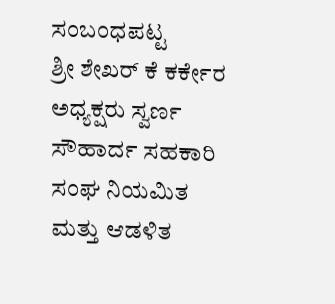ಸಂಬಂಧಪಟ್ಟ
ಶ್ರೀ ಶೇಖರ್ ಕೆ ಕರ್ಕೇರ ಅಧ್ಯಕ್ಷರು ಸ್ವರ್ಣ ಸೌಹಾರ್ದ ಸಹಕಾರಿ ಸಂಘ ನಿಯಮಿತ ಮತ್ತು ಆಡಳಿತ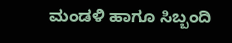ಮಂಡಳಿ ಹಾಗೂ ಸಿಬ್ಬಂದಿ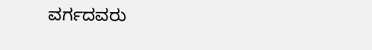ವರ್ಗದವರು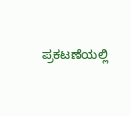ಪ್ರಕಟಣೆಯಲ್ಲಿ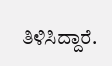ತಿಳಿಸಿದ್ದಾರೆ.